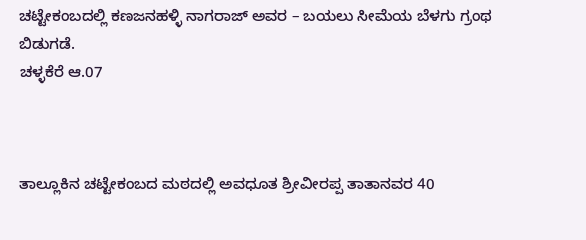ಚಟ್ಟೇಕಂಬದಲ್ಲಿ ಕಣಜನಹಳ್ಳಿ ನಾಗರಾಜ್ ಅವರ – ಬಯಲು ಸೀಮೆಯ ಬೆಳಗು ಗ್ರಂಥ ಬಿಡುಗಡೆ.
ಚಳ್ಳಕೆರೆ ಆ.07



ತಾಲ್ಲೂಕಿನ ಚಟ್ಟೇಕಂಬದ ಮಠದಲ್ಲಿ ಅವಧೂತ ಶ್ರೀವೀರಪ್ಪ ತಾತಾನವರ 40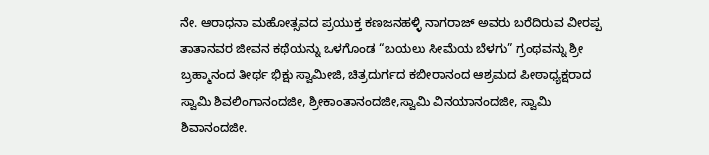ನೇ. ಆರಾಧನಾ ಮಹೋತ್ಸವದ ಪ್ರಯುಕ್ತ ಕಣಜನಹಳ್ಳಿ ನಾಗರಾಜ್ ಅವರು ಬರೆದಿರುವ ವೀರಪ್ಪ ತಾತಾನವರ ಜೀವನ ಕಥೆಯನ್ನು ಒಳಗೊಂಡ “ಬಯಲು ಸೀಮೆಯ ಬೆಳಗು” ಗ್ರಂಥವನ್ನು ಶ್ರೀ ಬ್ರಹ್ಮಾನಂದ ತೀರ್ಥ ಭಿಕ್ಷು ಸ್ವಾಮೀಜಿ, ಚಿತ್ರದುರ್ಗದ ಕಬೀರಾನಂದ ಆಶ್ರಮದ ಪೀಠಾಧ್ಯಕ್ಷರಾದ ಸ್ವಾಮಿ ಶಿವಲಿಂಗಾನಂದಜೀ, ಶ್ರೀಕಾಂತಾನಂದಜೀ,ಸ್ವಾಮಿ ವಿನಯಾನಂದಜೀ, ಸ್ವಾಮಿ ಶಿವಾನಂದಜೀ.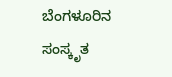ಬೆಂಗಳೂರಿನ ಸಂಸ್ಕೃತ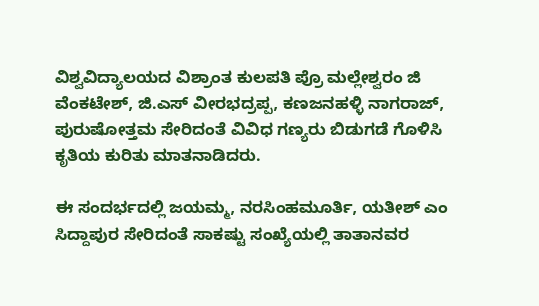ವಿಶ್ವವಿದ್ಯಾಲಯದ ವಿಶ್ರಾಂತ ಕುಲಪತಿ ಪ್ರೊ ಮಲ್ಲೇಶ್ವರಂ ಜಿ ವೆಂಕಟೇಶ್, ಜಿ.ಎಸ್ ವೀರಭದ್ರಪ್ಪ, ಕಣಜನಹಳ್ಳಿ ನಾಗರಾಜ್, ಪುರುಷೋತ್ತಮ ಸೇರಿದಂತೆ ವಿವಿಧ ಗಣ್ಯರು ಬಿಡುಗಡೆ ಗೊಳಿಸಿ ಕೃತಿಯ ಕುರಿತು ಮಾತನಾಡಿದರು.

ಈ ಸಂದರ್ಭದಲ್ಲಿ ಜಯಮ್ಮ, ನರಸಿಂಹಮೂರ್ತಿ, ಯತೀಶ್ ಎಂ ಸಿದ್ದಾಪುರ ಸೇರಿದಂತೆ ಸಾಕಷ್ಟು ಸಂಖ್ಯೆಯಲ್ಲಿ ತಾತಾನವರ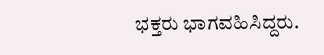ಭಕ್ತರು ಭಾಗವಹಿಸಿದ್ದರು.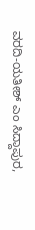ವರದಿ-ಯತೀಶ್ ಎಂ ಸಿದ್ದಾಪುರ,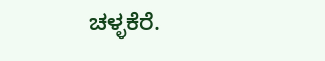ಚಳ್ಳಕೆರೆ.